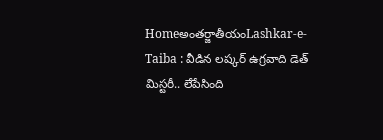Homeఅంతర్జాతీయంLashkar-e-Taiba : వీడిన లష్కర్‌ ఉగ్రవాది డెత్‌ మిస్టరీ.. లేపేసింది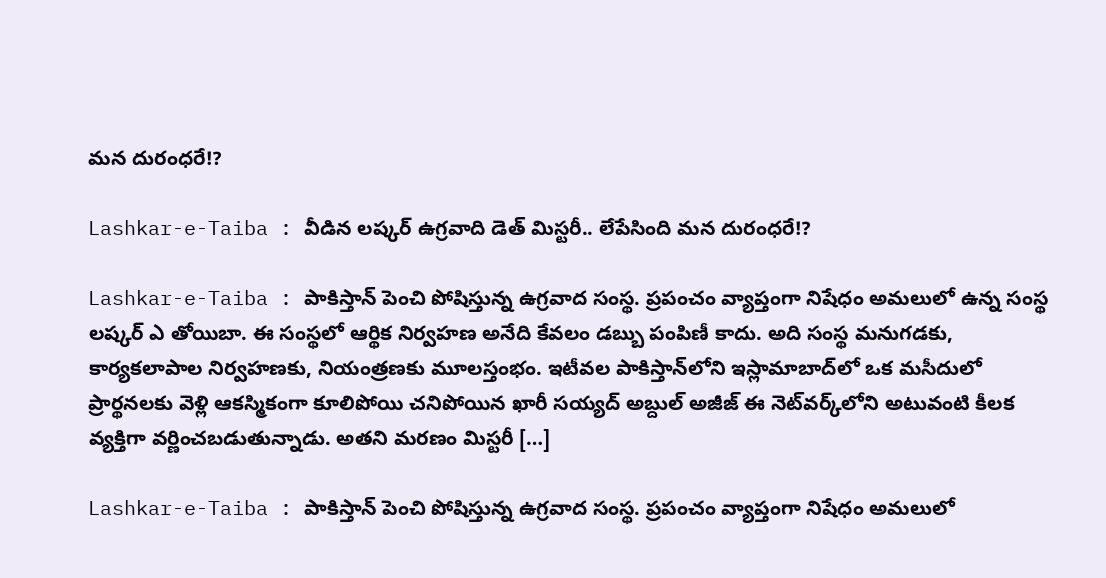మన దురంధరే!?

Lashkar-e-Taiba : వీడిన లష్కర్‌ ఉగ్రవాది డెత్‌ మిస్టరీ.. లేపేసింది మన దురంధరే!?

Lashkar-e-Taiba : పాకిస్తాన్‌ పెంచి పోషిస్తున్న ఉగ్రవాద సంస్థ. ప్రపంచం వ్యాప్తంగా నిషేధం అమలులో ఉన్న సంస్థ లష్కర్‌ ఎ తోయిబా. ఈ సంస్థలో ఆర్థిక నిర్వహణ అనేది కేవలం డబ్బు పంపిణీ కాదు. అది సంస్థ మనుగడకు, కార్యకలాపాల నిర్వహణకు, నియంత్రణకు మూలస్తంభం. ఇటీవల పాకిస్తాన్‌లోని ఇస్లామాబాద్‌లో ఒక మసీదులో ప్రార్థనలకు వెళ్లి ఆకస్మికంగా కూలిపోయి చనిపోయిన ఖారీ సయ్యద్‌ అబ్దుల్‌ అజీజ్‌ ఈ నెట్‌వర్క్‌లోని అటువంటి కీలక వ్యక్తిగా వర్ణించబడుతున్నాడు. అతని మరణం మిస్టరీ […]

Lashkar-e-Taiba : పాకిస్తాన్‌ పెంచి పోషిస్తున్న ఉగ్రవాద సంస్థ. ప్రపంచం వ్యాప్తంగా నిషేధం అమలులో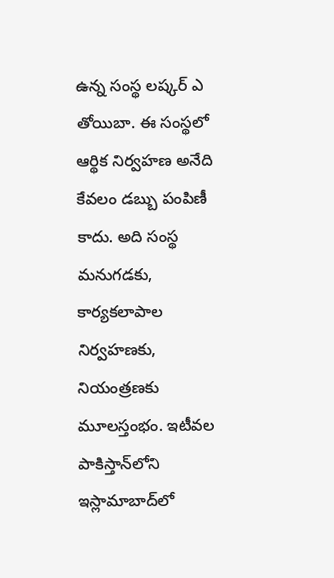ఉన్న సంస్థ లష్కర్‌ ఎ తోయిబా. ఈ సంస్థలో ఆర్థిక నిర్వహణ అనేది కేవలం డబ్బు పంపిణీ కాదు. అది సంస్థ మనుగడకు, కార్యకలాపాల నిర్వహణకు, నియంత్రణకు మూలస్తంభం. ఇటీవల పాకిస్తాన్‌లోని ఇస్లామాబాద్‌లో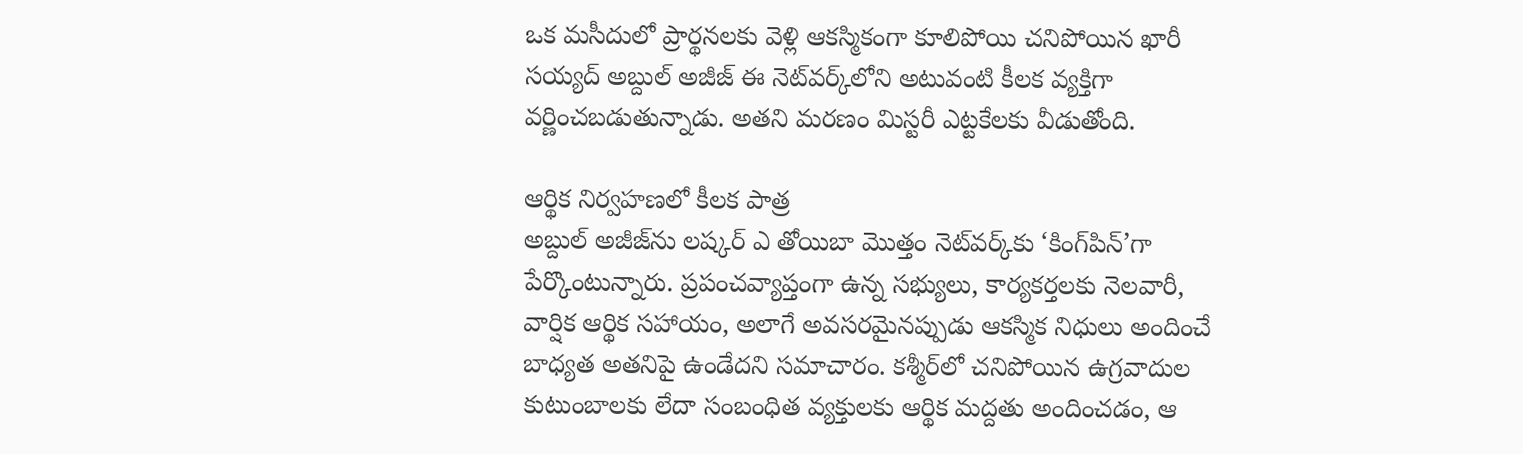ఒక మసీదులో ప్రార్థనలకు వెళ్లి ఆకస్మికంగా కూలిపోయి చనిపోయిన ఖారీ సయ్యద్‌ అబ్దుల్‌ అజీజ్‌ ఈ నెట్‌వర్క్‌లోని అటువంటి కీలక వ్యక్తిగా వర్ణించబడుతున్నాడు. అతని మరణం మిస్టరీ ఎట్టకేలకు వీడుతోంది.

ఆర్థిక నిర్వహణలో కీలక పాత్ర
అబ్దుల్‌ అజీజ్‌ను లష్కర్‌ ఎ తోయిబా మొత్తం నెట్‌వర్క్‌కు ‘కింగ్‌పిన్‌’గా పేర్కొంటున్నారు. ప్రపంచవ్యాప్తంగా ఉన్న సభ్యులు, కార్యకర్తలకు నెలవారీ, వార్షిక ఆర్థిక సహాయం, అలాగే అవసరమైనప్పుడు ఆకస్మిక నిధులు అందించే బాధ్యత అతనిపై ఉండేదని సమాచారం. కశ్మీర్‌లో చనిపోయిన ఉగ్రవాదుల కుటుంబాలకు లేదా సంబంధిత వ్యక్తులకు ఆర్థిక మద్దతు అందించడం, ఆ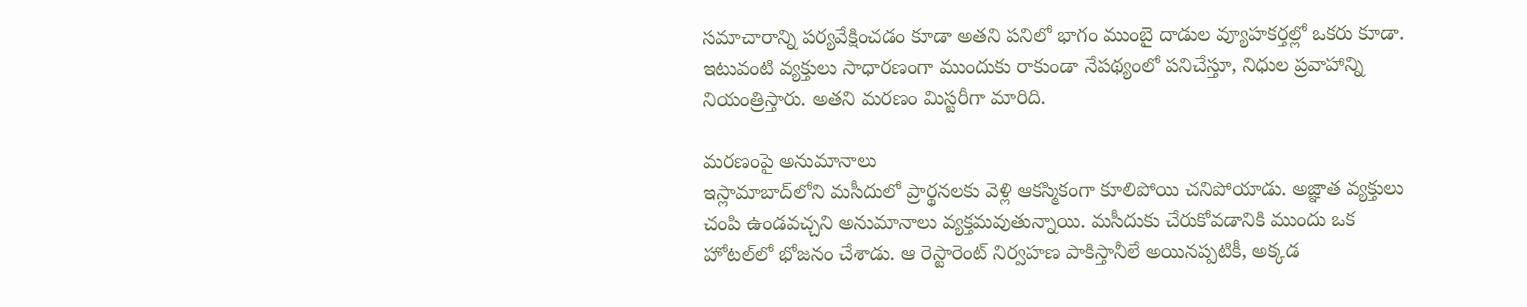సమాచారాన్ని పర్యవేక్షించడం కూడా అతని పనిలో భాగం ముంబై దాడుల వ్యూహకర్తల్లో ఒకరు కూడా. ఇటువంటి వ్యక్తులు సాధారణంగా ముందుకు రాకుండా నేపథ్యంలో పనిచేస్తూ, నిధుల ప్రవాహాన్ని నియంత్రిస్తారు. అతని మరణం మిస్టరీగా మారిది.

మరణంపై అనుమానాలు
ఇస్లామాబాద్‌లోని మసీదులో ప్రార్థనలకు వెళ్లి ఆకస్మికంగా కూలిపోయి చనిపోయాడు. అజ్ఞాత వ్యక్తులు చంపి ఉండవచ్చని అనుమానాలు వ్యక్తమవుతున్నాయి. మసీదుకు చేరుకోవడానికి ముందు ఒక హోటల్‌లో భోజనం చేశాడు. ఆ రెస్టారెంట్‌ నిర్వహణ పాకిస్తానీలే అయినప్పటికీ, అక్కడ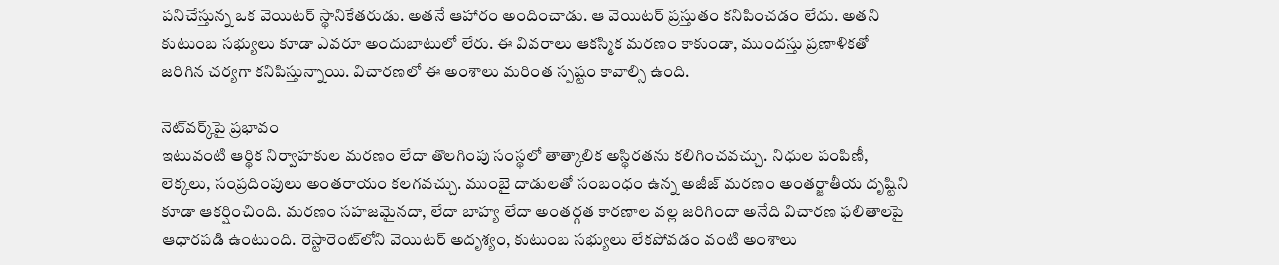పనిచేస్తున్న ఒక వెయిటర్‌ స్థానికేతరుడు. అతనే ఆహారం అందించాడు. ఆ వెయిటర్‌ ప్రస్తుతం కనిపించడం లేదు. అతని కుటుంబ సభ్యులు కూడా ఎవరూ అందుబాటులో లేరు. ఈ వివరాలు ఆకస్మిక మరణం కాకుండా, ముందస్తు ప్రణాళికతో జరిగిన చర్యగా కనిపిస్తున్నాయి. విచారణలో ఈ అంశాలు మరింత స్పష్టం కావాల్సి ఉంది.

నెట్‌వర్క్‌పై ప్రభావం
ఇటువంటి ఆర్థిక నిర్వాహకుల మరణం లేదా తొలగింపు సంస్థలో తాత్కాలిక అస్థిరతను కలిగించవచ్చు. నిధుల పంపిణీ, లెక్కలు, సంప్రదింపులు అంతరాయం కలగవచ్చు. ముంబై దాడులతో సంబంధం ఉన్న అజీజ్‌ మరణం అంతర్జాతీయ దృష్టిని కూడా ఆకర్షించింది. మరణం సహజమైనదా, లేదా బాహ్య లేదా అంతర్గత కారణాల వల్ల జరిగిందా అనేది విచారణ ఫలితాలపై ఆధారపడి ఉంటుంది. రెస్టారెంట్‌లోని వెయిటర్‌ అదృశ్యం, కుటుంబ సభ్యులు లేకపోవడం వంటి అంశాలు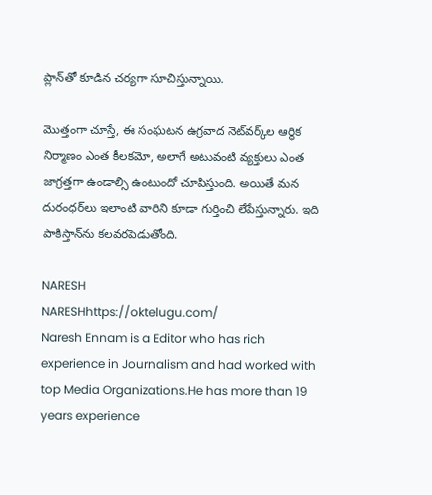ప్లాన్‌తో కూడిన చర్యగా సూచిస్తున్నాయి.

మొత్తంగా చూస్తే, ఈ సంఘటన ఉగ్రవాద నెట్‌వర్క్‌ల ఆర్థిక నిర్మాణం ఎంత కీలకమో, అలాగే అటువంటి వ్యక్తులు ఎంత జాగ్రత్తగా ఉండాల్సి ఉంటుందో చూపిస్తుంది. అయితే మన దురంధర్‌లు ఇలాంటి వారిని కూడా గుర్తించి లేపేస్తున్నారు. ఇది పాకిస్తాన్‌ను కలవరపెడుతోంది.

NARESH
NARESHhttps://oktelugu.com/
Naresh Ennam is a Editor who has rich experience in Journalism and had worked with top Media Organizations.He has more than 19 years experience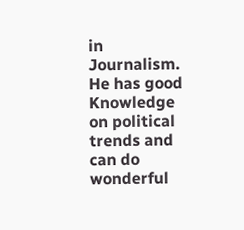in Journalism. He has good Knowledge on political trends and can do wonderful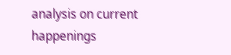analysis on current happenings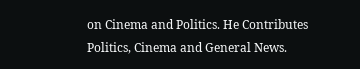on Cinema and Politics. He Contributes Politics, Cinema and General News.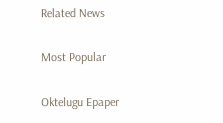Related News

Most Popular

Oktelugu Epaper